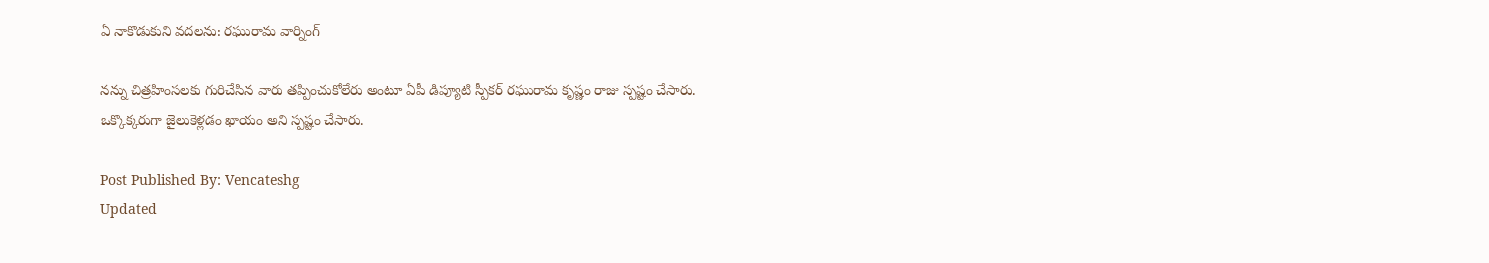ఏ నాకొడుకుని వదలను: రఘురామ వార్నింగ్

నన్ను చిత్రహింసలకు గురిచేసిన వారు తప్పించుకోలేరు అంటూ ఏపీ డిప్యూటి స్పీకర్ రఘురామ కృష్ణం రాజు స్పష్టం చేసారు. ఒక్కొక్కరుగా జైలుకెళ్లడం ఖాయం అని స్పష్టం చేసారు.

Post Published By: Vencateshg
Updated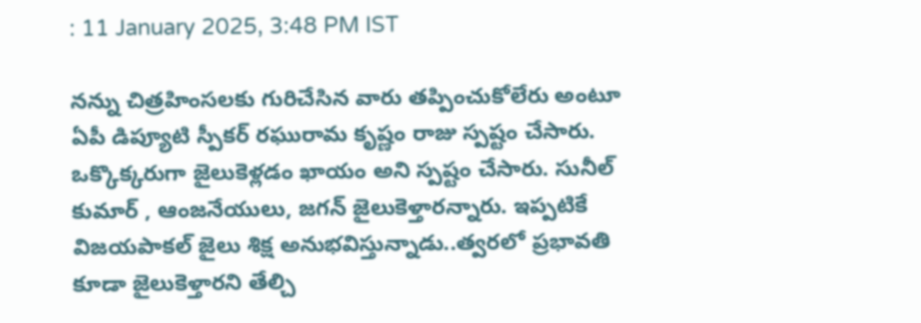: 11 January 2025, 3:48 PM IST

నన్ను చిత్రహింసలకు గురిచేసిన వారు తప్పించుకోలేరు అంటూ ఏపీ డిప్యూటి స్పీకర్ రఘురామ కృష్ణం రాజు స్పష్టం చేసారు. ఒక్కొక్కరుగా జైలుకెళ్లడం ఖాయం అని స్పష్టం చేసారు. సునీల్ కుమార్ , ఆంజనేయులు, జగన్ జైలుకెళ్తారన్నారు. ఇప్పటికే విజయపాకల్ జైలు శిక్ష అనుభవిస్తున్నాడు..త్వరలో ప్రభావతి కూడా జైలుకెళ్తారని తేల్చి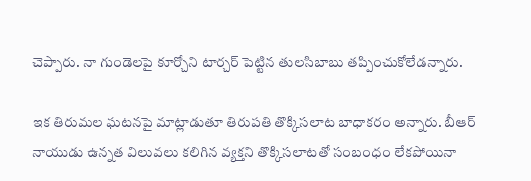చెప్పారు. నా గుండెలపై కూర్చోని టార్చర్ పెట్టిన తులసిబాబు తప్పించుకోలేడన్నారు.

ఇక తిరుమల ఘటనపై మాట్లాడుతూ తిరుపతి తొక్కిసలాట బాధాకరం అన్నారు. బీఆర్ నాయుడు ఉన్నత విలువలు కలిగిన వ్యక్తని తొక్కిసలాటతో సంబంధం లేకపోయినా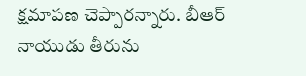క్షమాపణ చెప్పారన్నారు. బీఆర్ నాయుడు తీరును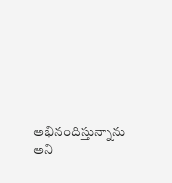అభినందిస్తున్నాను అని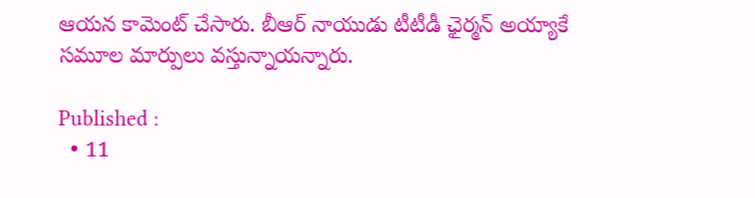ఆయన కామెంట్ చేసారు. బీఆర్ నాయుడు టీటీడీ ఛైర్మన్ అయ్యాకే సమూల మార్పులు వస్తున్నాయన్నారు.

Published :
  • 11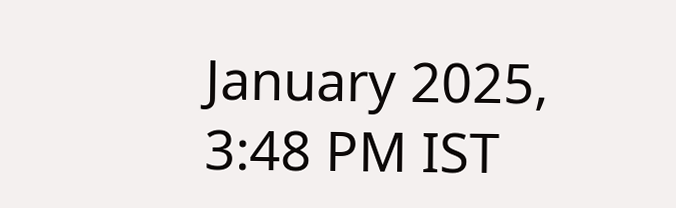January 2025, 3:48 PM IST